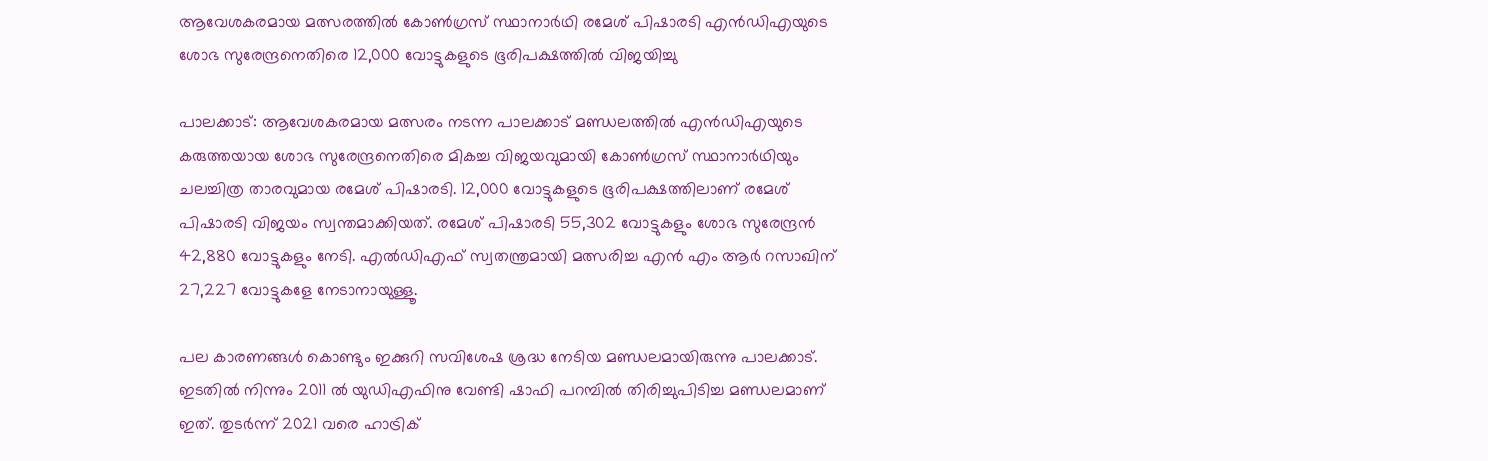ആവേശകരമായ മത്സരത്തില്‍ കോൺഗ്രസ് സ്ഥാനാർഥി രമേശ് പിഷാരടി എൻഡിഎയുടെ ശോഭ സുരേന്ദ്രനെതിരെ 12,000 വോട്ടുകളുടെ ഭൂരിപക്ഷത്തിൽ വിജയിച്ചു

പാലക്കാട്: ആവേശകരമായ മത്സരം നടന്ന പാലക്കാട് മണ്ഡലത്തില്‍ എന്‍ഡിഎയുടെ കരുത്തയായ ശോഭ സുരേന്ദ്രനെതിരെ മികച്ച വിജയവുമായി കോണ്‍ഗ്രസ് സ്ഥാനാര്‍ഥിയും ചലച്ചിത്ര താരവുമായ രമേശ് പിഷാരടി. 12,000 വോട്ടുകളുടെ ഭൂരിപക്ഷത്തിലാണ് രമേശ് പിഷാരടി വിജയം സ്വന്തമാക്കിയത്. രമേശ് പിഷാരടി 55,302 വോട്ടുകളും ശോഭ സുരേന്ദ്രന്‍ 42,880 വോട്ടുകളും നേടി. എല്‍ഡിഎഫ് സ്വതന്ത്രമായി മത്സരിച്ച എന്‍ എം ആര്‍ റസാഖിന് 27,227 വോട്ടുകളേ നേടാനായുള്ളൂ.

പല കാരണങ്ങള്‍ കൊണ്ടും ഇക്കുറി സവിശേഷ ശ്രദ്ധ നേടിയ മണ്ഡലമായിരുന്നു പാലക്കാട്. ഇടതില്‍ നിന്നും 2011 ല്‍ യുഡിഎഫിനു വേണ്ടി ഷാഫി പറമ്പില്‍ തിരിച്ചുപിടിച്ച മണ്ഡലമാണ് ഇത്. തുടര്‍ന്ന് 2021 വരെ ഹാട്രിക്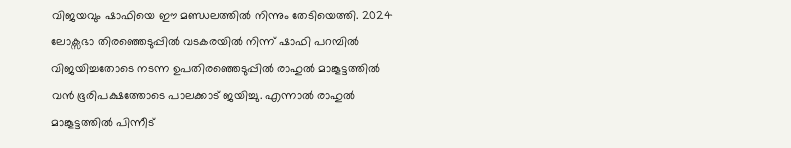വിജയവും ഷാഫിയെ ഈ മണ്ഡലത്തില്‍ നിന്നും തേടിയെത്തി. 2024 ലോക്സഭാ തിരഞ്ഞെടുപ്പില്‍ വടകരയില്‍ നിന്ന് ഷാഫി പറമ്പില്‍ വിജയിച്ചതോടെ നടന്ന ഉപതിരഞ്ഞെടുപ്പില്‍ രാഹുല്‍ മാങ്കൂട്ടത്തില്‍ വന്‍ ഭൂരിപക്ഷത്തോടെ പാലക്കാട് ജയിച്ചു. എന്നാൽ രാഹുൽ മാങ്കൂട്ടത്തിൽ പിന്നീട്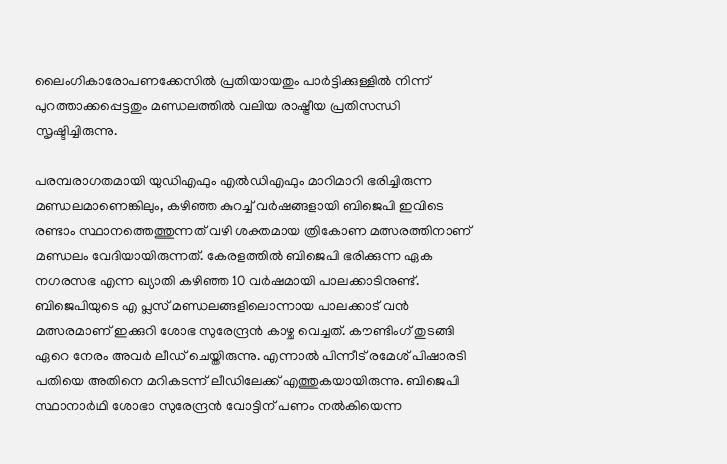ലൈംഗികാരോപണക്കേസിൽ പ്രതിയായതും പാർട്ടിക്കുള്ളിൽ നിന്ന് പുറത്താക്കപ്പെട്ടതും മണ്ഡലത്തിൽ വലിയ രാഷ്ട്രീയ പ്രതിസന്ധി സൃഷ്ടിച്ചിരുന്നു.

പരമ്പരാഗതമായി യുഡിഎഫും എൽഡിഎഫും മാറിമാറി ഭരിച്ചിരുന്ന മണ്ഡലമാണെങ്കിലും, കഴിഞ്ഞ കുറച്ച് വർഷങ്ങളായി ബിജെപി ഇവിടെ രണ്ടാം സ്ഥാനത്തെത്തുന്നത് വഴി ശക്തമായ ത്രികോണ മത്സരത്തിനാണ് മണ്ഡലം വേദിയായിരുന്നത്. കേരളത്തിൽ ബിജെപി ഭരിക്കുന്ന ഏക നഗരസഭ എന്ന ഖ്യാതി കഴിഞ്ഞ 10 വർഷമായി പാലക്കാടിനുണ്ട്. ബിജെപിയുടെ എ പ്ലസ് മണ്ഡലങ്ങളിലൊന്നായ പാലക്കാട് വന്‍ മത്സരമാണ് ഇക്കുറി ശോഭ സുരേന്ദ്രന്‍ കാഴ്ച വെച്ചത്. കൗണ്ടിംഗ് തുടങ്ങി ഏറെ നേരം അവര്‍ ലീഡ് ചെയ്തിരുന്നു. എന്നാല്‍ പിന്നീട് രമേശ് പിഷാരടി പതിയെ അതിനെ മറികടന്ന് ലീഡിലേക്ക് എത്തുകയായിരുന്നു. ബിജെപി സ്ഥാനാർഥി ശോഭാ സുരേന്ദ്രൻ വോട്ടിന് പണം നൽകിയെന്ന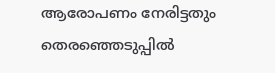ആരോപണം നേരിട്ടതും തെരഞ്ഞെടുപ്പിൽ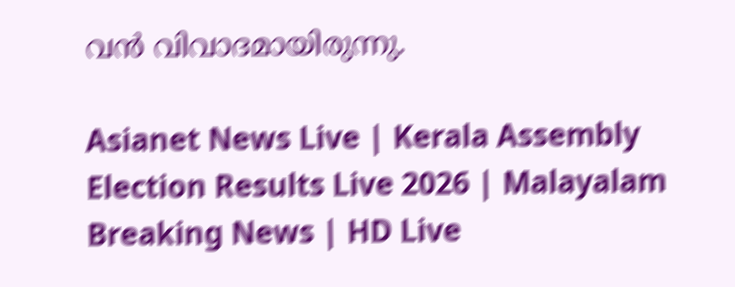വൻ വിവാദമായിരുന്നു.

Asianet News Live | Kerala Assembly Election Results Live 2026 | Malayalam Breaking News | HD Live